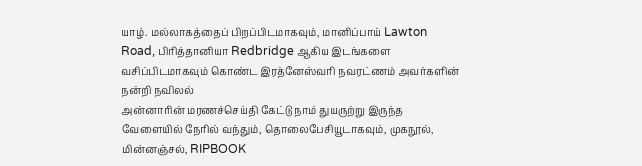யாழ். மல்லாகத்தைப் பிறப்பிடமாகவும், மானிப்பாய் Lawton Road, பிரித்தானியா Redbridge ஆகிய இடங்களை வசிப்பிடமாகவும் கொண்ட இரத்னேஸ்வரி நவரட்ணம் அவர்களின் நன்றி நவிலல்
அன்னாரின் மரணச்செய்தி கேட்டு நாம் துயருற்று இருந்த வேளையில் நேரில் வந்தும், தொலைபேசியூடாகவும், முகநூல், மின்னஞ்சல், RIPBOOK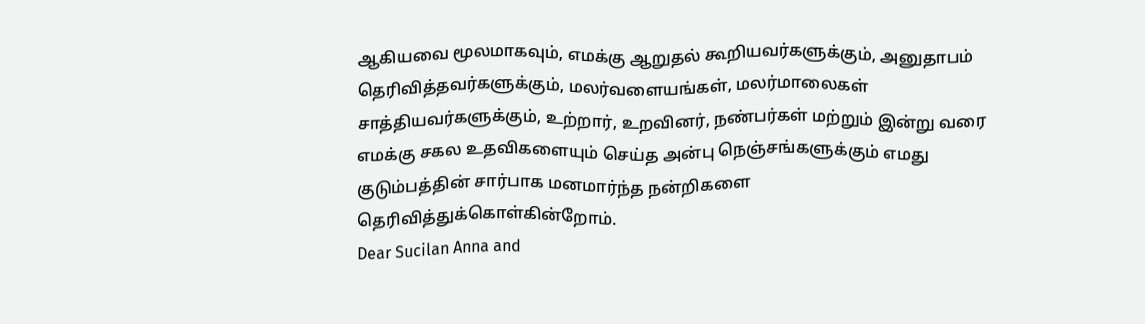ஆகியவை மூலமாகவும், எமக்கு ஆறுதல் கூறியவர்களுக்கும், அனுதாபம் தெரிவித்தவர்களுக்கும், மலர்வளையங்கள், மலர்மாலைகள் சாத்தியவர்களுக்கும், உற்றார், உறவினர், நண்பர்கள் மற்றும் இன்று வரை எமக்கு சகல உதவிகளையும் செய்த அன்பு நெஞ்சங்களுக்கும் எமது குடும்பத்தின் சார்பாக மனமார்ந்த நன்றிகளை தெரிவித்துக்கொள்கின்றோம்.
Dear Sucilan Anna and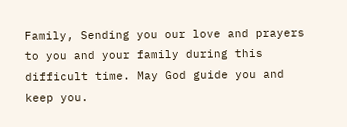Family, Sending you our love and prayers to you and your family during this difficult time. May God guide you and keep you.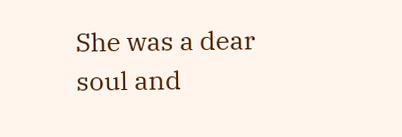She was a dear soul and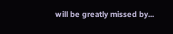will be greatly missed by...